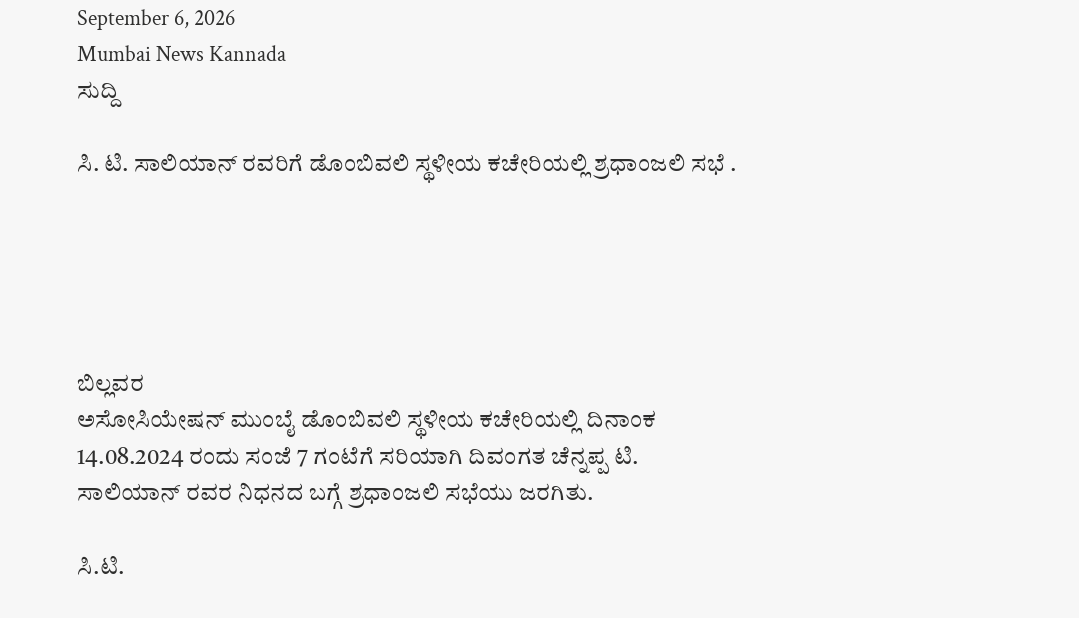September 6, 2026
Mumbai News Kannada
ಸುದ್ದಿ

ಸಿ. ಟಿ. ಸಾಲಿಯಾನ್ ರವರಿಗೆ ಡೊಂಬಿವಲಿ ಸ್ಥಳೀಯ ಕಚೇರಿಯಲ್ಲಿ ಶ್ರಧಾಂಜಲಿ ಸಭೆ .





ಬಿಲ್ಲವರ
ಅಸೋಸಿಯೇಷನ್ ಮುಂಬೈ ಡೊಂಬಿವಲಿ ಸ್ಥಳೀಯ ಕಚೇರಿಯಲ್ಲಿ ದಿನಾಂಕ 14.08.2024 ರಂದು ಸಂಜೆ 7 ಗಂಟೆಗೆ ಸರಿಯಾಗಿ ದಿವಂಗತ ಚೆನ್ನಪ್ಪ ಟಿ. ಸಾಲಿಯಾನ್ ರವರ ನಿಧನದ ಬಗ್ಗೆ ಶ್ರಧಾಂಜಲಿ ಸಭೆಯು ಜರಗಿತು.

ಸಿ.ಟಿ.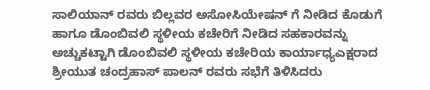ಸಾಲಿಯಾನ್ ರವರು ಬಿಲ್ಲವರ ಅಸೋಸಿಯೇಷನ್ ಗೆ ನೀಡಿದ ಕೊಡುಗೆ ಹಾಗೂ ಡೊಂಬಿವಲಿ ಸ್ಥಳೀಯ ಕಚೇರಿಗೆ ನೀಡಿದ ಸಹಕಾರವನ್ನು ಅಚ್ಚುಕಟ್ಟಾಗಿ ಡೊಂಬಿವಲಿ ಸ್ಥಳೀಯ ಕಚೇರಿಯ ಕಾರ್ಯಾಧ್ಯಎಕ್ಷರಾದ ಶ್ರೀಯುತ ಚಂದ್ರಹಾಸ್ ಪಾಲನ್ ರವರು ಸಭೆಗೆ ತಿಳಿಸಿದರು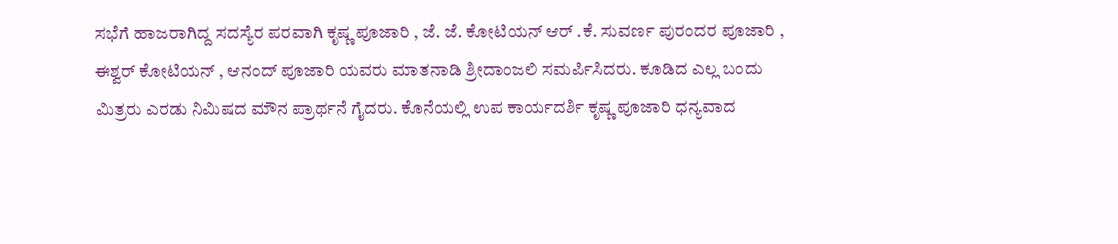ಸಭೆಗೆ ಹಾಜರಾಗಿದ್ದ ಸದಸ್ಯೆರ ಪರವಾಗಿ ಕೃಷ್ಣ ಪೂಜಾರಿ , ಜೆ. ಜೆ. ಕೋಟಿಯನ್ ಆರ್ .ಕೆ. ಸುವರ್ಣ ಪುರಂದರ ಪೂಜಾರಿ , ಈಶ್ವರ್ ಕೋಟಿಯನ್ , ಆನಂದ್ ಪೂಜಾರಿ ಯವರು ಮಾತನಾಡಿ ಶ್ರೀದಾಂಜಲಿ ಸಮರ್ಪಿಸಿದರು. ಕೂಡಿದ ಎಲ್ಲ ಬಂದು ಮಿತ್ರರು ಎರಡು ನಿಮಿಷದ ಮೌನ ಪ್ರಾರ್ಥನೆ ಗೈದರು. ಕೊನೆಯಲ್ಲಿ ಉಪ ಕಾರ್ಯದರ್ಶಿ ಕೃಷ್ಣ ಪೂಜಾರಿ ಧನ್ಯವಾದ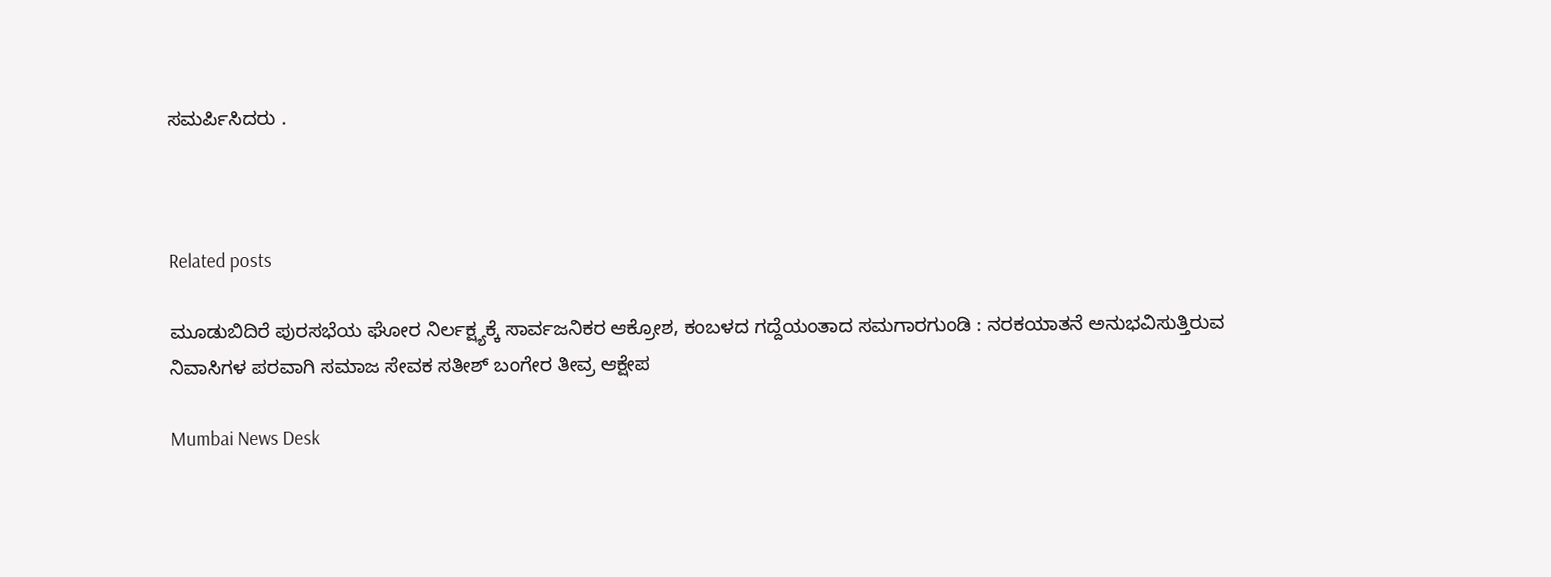ಸಮರ್ಪಿಸಿದರು .



Related posts

ಮೂಡುಬಿದಿರೆ ಪುರಸಭೆಯ ಘೋರ ನಿರ್ಲಕ್ಷ್ಯಕ್ಕೆ ಸಾರ್ವಜನಿಕರ ಆಕ್ರೋಶ, ಕಂಬಳದ ಗದ್ದೆಯಂತಾದ ಸಮಗಾರಗುಂಡಿ : ನರಕಯಾತನೆ ಅನುಭವಿಸುತ್ತಿರುವ ನಿವಾಸಿಗಳ ಪರವಾಗಿ ಸಮಾಜ ಸೇವಕ ಸತೀಶ್ ಬಂಗೇರ ತೀವ್ರ ಆಕ್ಷೇಪ

Mumbai News Desk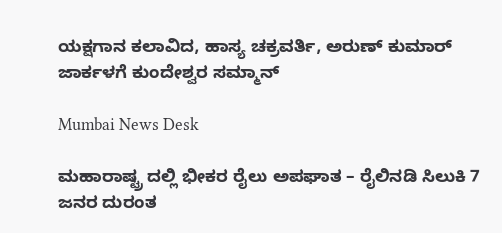ಯಕ್ಷಗಾನ ಕಲಾವಿದ, ಹಾಸ್ಯ ಚಕ್ರವರ್ತಿ, ಅರುಣ್ ಕುಮಾರ್ ಜಾರ್ಕಳಗೆ ಕುಂದೇಶ್ವರ ಸಮ್ಮಾನ್

Mumbai News Desk

ಮಹಾರಾಷ್ಟ್ರ ದಲ್ಲಿ ಭೀಕರ ರೈಲು ಅಪಘಾತ – ರೈಲಿನಡಿ ಸಿಲುಕಿ 7 ಜನರ ದುರಂತ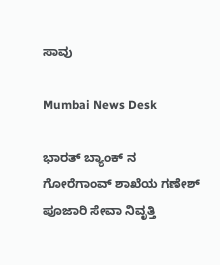ಸಾವು

Mumbai News Desk

ಭಾರತ್ ಬ್ಯಾಂಕ್‌ ನ ಗೋರೆಗಾಂವ್ ಶಾಖೆಯ ಗಣೇಶ್ ಪೂಜಾರಿ ಸೇವಾ ನಿವೃತ್ತಿ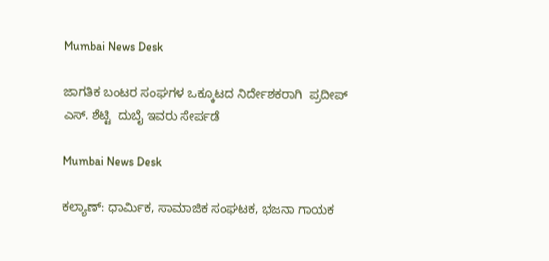Mumbai News Desk

ಜಾಗತಿಕ ಬಂಟರ ಸಂಘಗಳ ಒಕ್ಕೂಟದ ನಿರ್ದೇಶಕರಾಗಿ  ಪ್ರದೀಪ್ ಎಸ್. ಶೆಟ್ಟಿ  ದುಬೈ ಇವರು ಸೇರ್ಪಡೆ

Mumbai News Desk

ಕಲ್ಯಾಣ್: ಧಾರ್ಮಿಕ, ಸಾಮಾಜಿಕ ಸಂಘಟಕ, ಭಜನಾ ಗಾಯಕ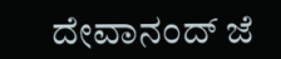ದೇವಾನಂದ್ ಜೆ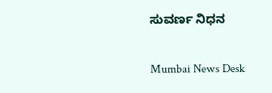ಸುವರ್ಣ ನಿಧನ

Mumbai News Desk